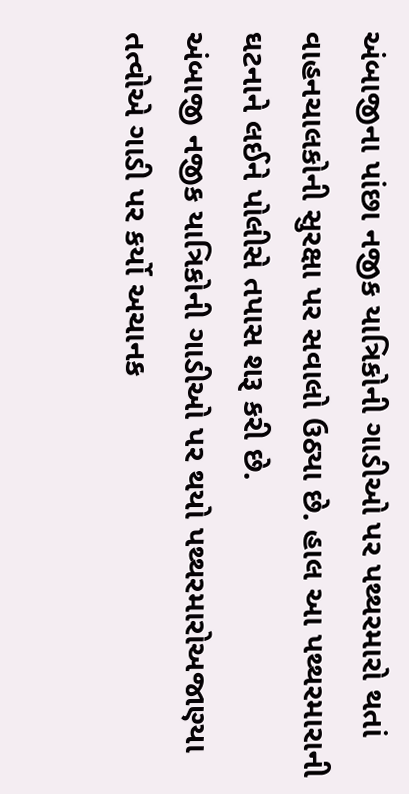અંબાજીના પાંછા નજીક યાત્રિકોની ગાડીઓ પર પથ્થરમારો થતાં વાહનચાલકોની સુરક્ષા પર સવાલો ઉઠ્યા છે. હાલ આ પથ્થરમારાની ઘટનાને લઈને પોલીસે તપાસ શરૂ કરી છે.
અંબાજી નજીક યાત્રિકોની ગાડીઓ પર થયો પથ્થરમારોઅજાણ્યા તત્વોએ ગાડી પર કર્યો અચાનક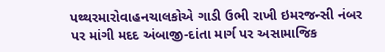પથ્થરમારોવાહનચાલકોએ ગાડી ઉભી રાખી ઇમરજન્સી નંબર પર માંગી મદદ અંબાજી-દાંતા માર્ગ પર અસામાજિક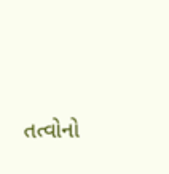તત્વોનો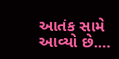આતંક સામે આવ્યો છે.…